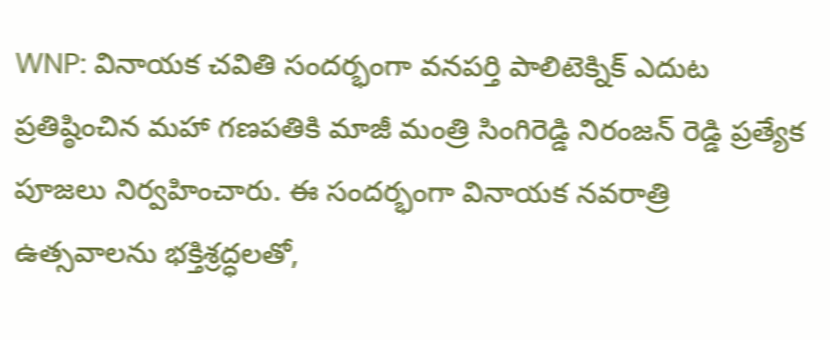WNP: వినాయక చవితి సందర్భంగా వనపర్తి పాలిటెక్నిక్ ఎదుట ప్రతిష్ఠించిన మహా గణపతికి మాజీ మంత్రి సింగిరెడ్డి నిరంజన్ రెడ్డి ప్రత్యేక పూజలు నిర్వహించారు. ఈ సందర్భంగా వినాయక నవరాత్రి ఉత్సవాలను భక్తిశ్రద్ధలతో,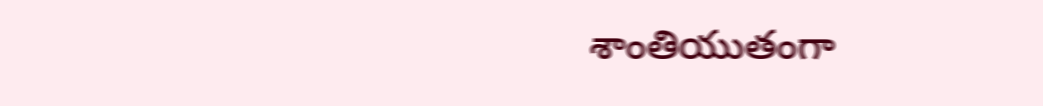శాంతియుతంగా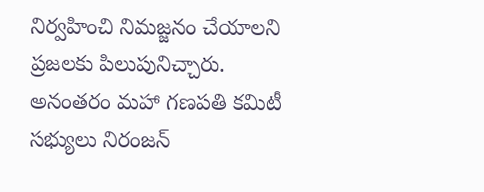నిర్వహించి నిమజ్జనం చేయాలని ప్రజలకు పిలుపునిచ్చారు. అనంతరం మహా గణపతి కమిటీ సభ్యులు నిరంజన్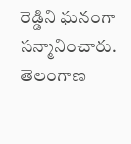రెడ్డిని ఘనంగా సన్మానించారు.
తెలంగాణ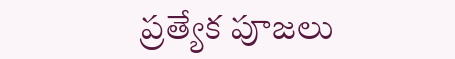ప్రత్యేక పూజలు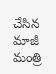చేసిన మాజీ మంత్రి